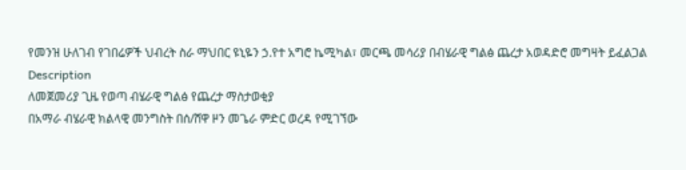የመንዝ ሁለገብ የገበሬዎች ህብረት ስራ ማህበር ዩኒዬን ኃ.የተ አግሮ ኬሚካል፣ መርጫ መሳሪያ በብሄራዊ ግልፅ ጨረታ አወዳድሮ መግዛት ይፈልጋል
Description
ለመጀመሪያ ጊዜ የወጣ ብሄራዊ ግልፅ የጨረታ ማስታወቂያ
በአማራ ብሄራዊ ክልላዊ መንግስት በሰ/ሸዋ ዞን መጌራ ምድር ወረዳ የሚገኘው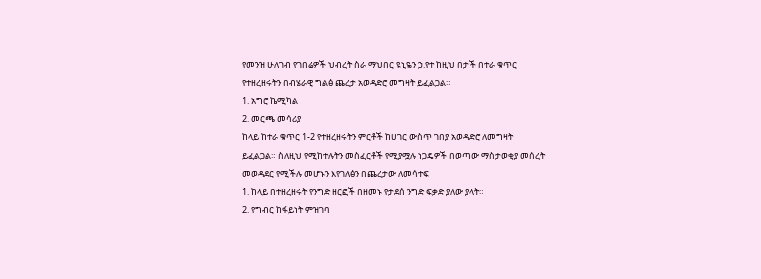የመንዝ ሁለገብ የገበሬዎች ህብረት ስራ ማህበር ዩኒዬን ኃ.የተ ከዚህ በታች በተራ ቁጥር የተዘረዘሩትን በብሄራዊ ግልፅ ጨረታ አወዳድሮ መግዛት ይፈልጋል።
1. አግሮ ኬሚካል
2. መርጫ መሳሪያ
ከላይ ከተራ ቁጥር 1-2 የተዘረዘሩትን ምርቶች ከሀገር ውስጥ ገበያ አወዳድሮ ለመግዛት ይፈልጋል። ስለዚህ የሚከተሉትን መስፈርቶች የሚያሟሉ ነጋዴዎች በወጣው ማስታወቂያ መሰረት መወዳደር የሚችሉ መሆኑን እየገለፅን በጨረታው ለመሳተፍ
1. ከላይ በተዘረዘሩት የንግድ ዘርፎች በዘመኑ የታደሰ ንግድ ፍቃድ ያለው ያላት።
2. የግብር ከፋይነት ምዝገባ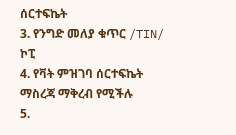ሰርተፍኬት
3. የንግድ መለያ ቁጥር /TIN/ ኮፒ
4. የቫት ምዝገባ ሰርተፍኬት ማስረጃ ማቅረብ የሚችሉ
5.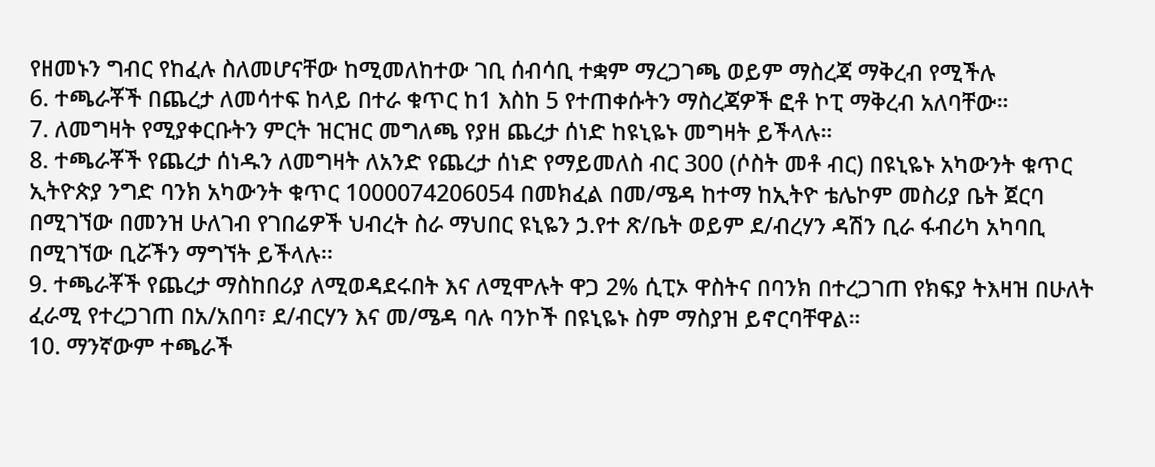የዘመኑን ግብር የከፈሉ ስለመሆናቸው ከሚመለከተው ገቢ ሰብሳቢ ተቋም ማረጋገጫ ወይም ማስረጃ ማቅረብ የሚችሉ
6. ተጫራቾች በጨረታ ለመሳተፍ ከላይ በተራ ቁጥር ከ1 እስከ 5 የተጠቀሱትን ማስረጃዎች ፎቶ ኮፒ ማቅረብ አለባቸው።
7. ለመግዛት የሚያቀርቡትን ምርት ዝርዝር መግለጫ የያዘ ጨረታ ሰነድ ከዩኒዬኑ መግዛት ይችላሉ።
8. ተጫራቾች የጨረታ ሰነዱን ለመግዛት ለአንድ የጨረታ ሰነድ የማይመለስ ብር 300 (ሶስት መቶ ብር) በዩኒዬኑ አካውንት ቁጥር ኢትዮጵያ ንግድ ባንክ አካውንት ቁጥር 1000074206054 በመክፈል በመ/ሜዳ ከተማ ከኢትዮ ቴሌኮም መስሪያ ቤት ጀርባ በሚገኘው በመንዝ ሁለገብ የገበሬዎች ህብረት ስራ ማህበር ዩኒዬን ኃ.የተ ጽ/ቤት ወይም ደ/ብረሃን ዳሽን ቢራ ፋብሪካ አካባቢ በሚገኘው ቢሯችን ማግኘት ይችላሉ፡፡
9. ተጫራቾች የጨረታ ማስከበሪያ ለሚወዳደሩበት እና ለሚሞሉት ዋጋ 2% ሲፒኦ ዋስትና በባንክ በተረጋገጠ የክፍያ ትእዛዝ በሁለት ፈራሚ የተረጋገጠ በአ/አበባ፣ ደ/ብርሃን እና መ/ሜዳ ባሉ ባንኮች በዩኒዬኑ ስም ማስያዝ ይኖርባቸዋል።
10. ማንኛውም ተጫራች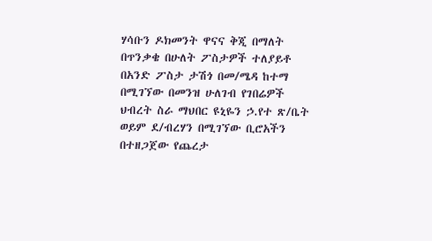ሃሳቡን ዶክመንት ዋናና ቅጂ በማለት በጥንቃቄ በሁለት ፖስታዎች ተለያይቶ በአንድ ፖስታ ታሽጎ በመ/ሜዳ ከተማ በሚገኘው በመንዝ ሁለገብ የገበሬዎች ህብረት ስራ ማህበር ዩኒዬን ኃ.የተ ጽ/ቤት ወይም ደ/ብረሃን በሚገኘው ቢሮአችን በተዘጋጀው የጨረታ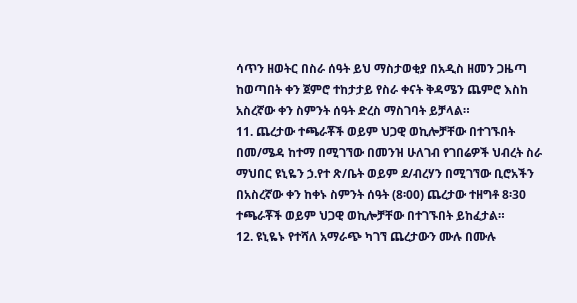ሳጥን ዘወትር በስራ ሰዓት ይህ ማስታወቂያ በአዲስ ዘመን ጋዜጣ ከወጣበት ቀን ጀምሮ ተከታታይ የስራ ቀናት ቅዳሜን ጨምሮ እስከ አስረኛው ቀን ስምንት ሰዓት ድረስ ማስገባት ይቻላል።
11. ጨረታው ተጫራቾች ወይም ህጋዊ ወኪሎቻቸው በተገኙበት በመ/ሜዳ ከተማ በሚገኘው በመንዝ ሁለገብ የገበሬዎች ህብረት ስራ ማህበር ዩኒዬን ኃ.የተ ጽ/ቤት ወይም ደ/ብረሃን በሚገኘው ቢሮአችን በአስረኛው ቀን ከቀኑ ስምንት ሰዓት (8፡00) ጨረታው ተዘግቶ 8፡30 ተጫራቾች ወይም ህጋዊ ወኪሎቻቸው በተገኙበት ይከፈታል።
12. ዩኒዬኑ የተሻለ አማራጭ ካገኘ ጨረታውን ሙሉ በሙሉ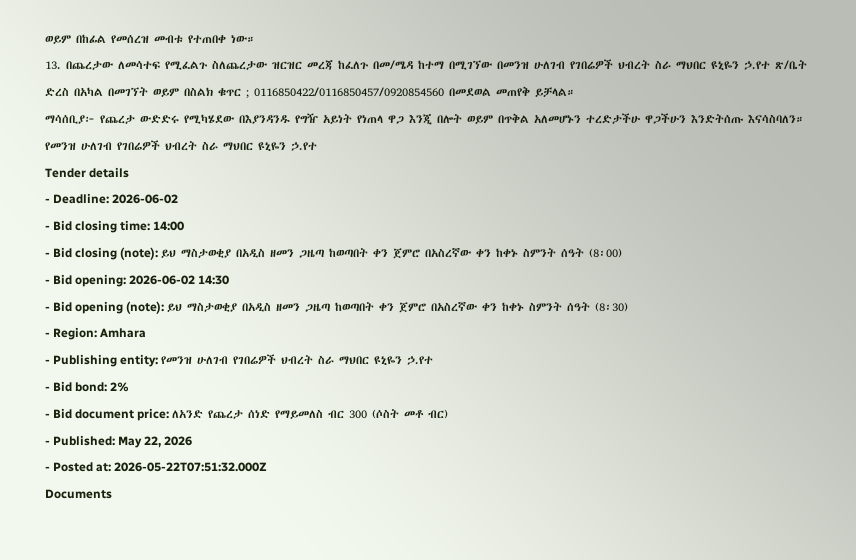ወይም በከፊል የመሰረዝ መብቱ የተጠበቀ ነው።
13. በጨረታው ለመሳተፍ የሚፈልጉ ስለጨረታው ዝርዝር መረጃ ከፈለጉ በመ/ሜዳ ከተማ በሚገኘው በመንዝ ሁለገብ የገበሬዎች ህብረት ስራ ማህበር ዩኒዬን ኃ.የተ ጽ/ቤት ድረስ በአካል በመገኘት ወይም በስልክ ቁጥር ; 0116850422/0116850457/0920854560 በመደወል መጠየቅ ይቻላል።
ማሳሰቢያ፦ የጨረታ ውድድሩ የሚካሄደው በእያንዳንዱ የግዥ አይነት የነጠላ ዋጋ እንጂ በሎት ወይም በጥቅል አለመሆኑን ተረድታችሁ ዋጋችሁን እንድትሰጡ እናሳስባለን።
የመንዝ ሁለገብ የገበሬዎች ህብረት ስራ ማህበር ዩኒዬን ኃ.የተ
Tender details
- Deadline: 2026-06-02
- Bid closing time: 14:00
- Bid closing (note): ይህ ማስታወቂያ በአዲስ ዘመን ጋዜጣ ከወጣበት ቀን ጀምሮ በአስረኛው ቀን ከቀኑ ስምንት ሰዓት (8፡00)
- Bid opening: 2026-06-02 14:30
- Bid opening (note): ይህ ማስታወቂያ በአዲስ ዘመን ጋዜጣ ከወጣበት ቀን ጀምሮ በአስረኛው ቀን ከቀኑ ስምንት ሰዓት (8፡30)
- Region: Amhara
- Publishing entity: የመንዝ ሁለገብ የገበሬዎች ህብረት ስራ ማህበር ዩኒዬን ኃ.የተ
- Bid bond: 2%
- Bid document price: ለአንድ የጨረታ ሰነድ የማይመለስ ብር 300 (ሶስት መቶ ብር)
- Published: May 22, 2026
- Posted at: 2026-05-22T07:51:32.000Z
Documents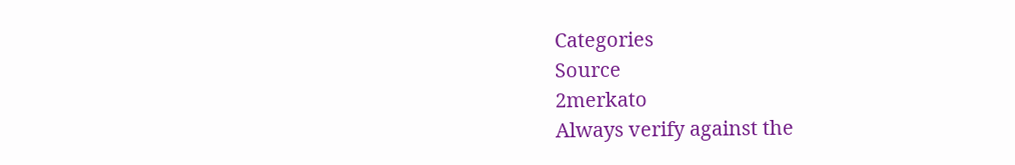Categories
Source
2merkato
Always verify against the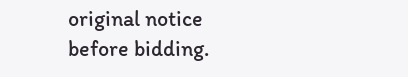original notice before bidding.